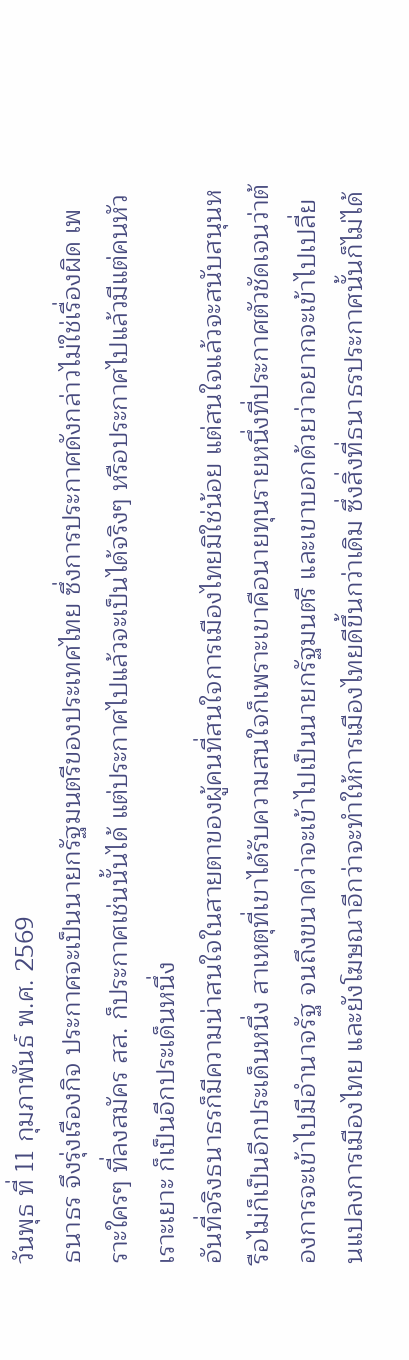วันพุธ ที่ 11 กุมภาพันธ์ พ.ศ. 2569
ธนาธร จึงรุ่งเรืองกิจ ประกาศจะเป็นนายกรัฐมนตรีของประเทศไทย ซึ่งการประกาศดังกล่าวไม่ใช่เรื่องผิด เพราะใครๆ ที่ลงสมัคร สส. ก็ประกาศเช่นนั้นได้ แต่ประกาศไปแล้วจะเป็นได้จริงๆ หรือประกาศไปแล้วมีแต่คนหัวเราะเยาะ ก็เป็นอีกประเด็นหนึ่ง
อันที่จริงธนาธรก็มีความน่าสนใจในสายตาของผู้คนที่สนใจการเมืองไทยมิใช่น้อย แต่สนใจแล้วจะสนับสนุนหรือไม่ก็เป็นอีกประเด็นหนึ่ง สาเหตุที่เขาได้รับความสนใจก็เพราะเขาคือนายทุนรายหนึ่งที่ประกาศตัวชัดเจนว่าต้องการจะเข้าไปมีอำนาจรัฐ จนถึงขนาดว่าจะเข้าไปเป็นนายกรัฐมนตรี และเขาบอกด้วยว่าอยากจะเข้าไปเปลี่ยนแปลงการเมืองไทย และยังโฆษณาอีกว่าจะทำให้การเมืองไทยดีขึ้นกว่าเดิม ซึ่งสิ่งที่ธนาธรประกาศนั้นก็ไม่ได้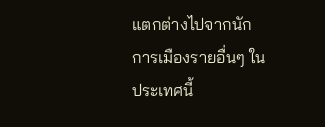แตกต่างไปจากนักการเมืองรายอื่นๆ ในประเทศนี้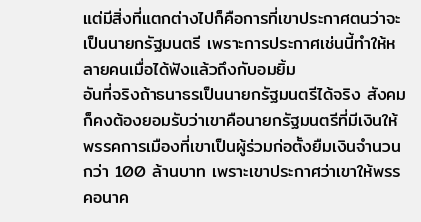แต่มีสิ่งที่แตกต่างไปก็คือการที่เขาประกาศตนว่าจะเป็นนายกรัฐมนตรี เพราะการประกาศเช่นนี้ทำให้หลายคนเมื่อได้ฟังแล้วถึงกับอมยิ้ม
อันที่จริงถ้าธนาธรเป็นนายกรัฐมนตรีได้จริง สังคมก็คงต้องยอมรับว่าเขาคือนายกรัฐมนตรีที่มีเงินให้พรรคการเมืองที่เขาเป็นผู้ร่วมก่อตั้งยืมเงินจำนวนกว่า 100 ล้านบาท เพราะเขาประกาศว่าเขาให้พรรคอนาค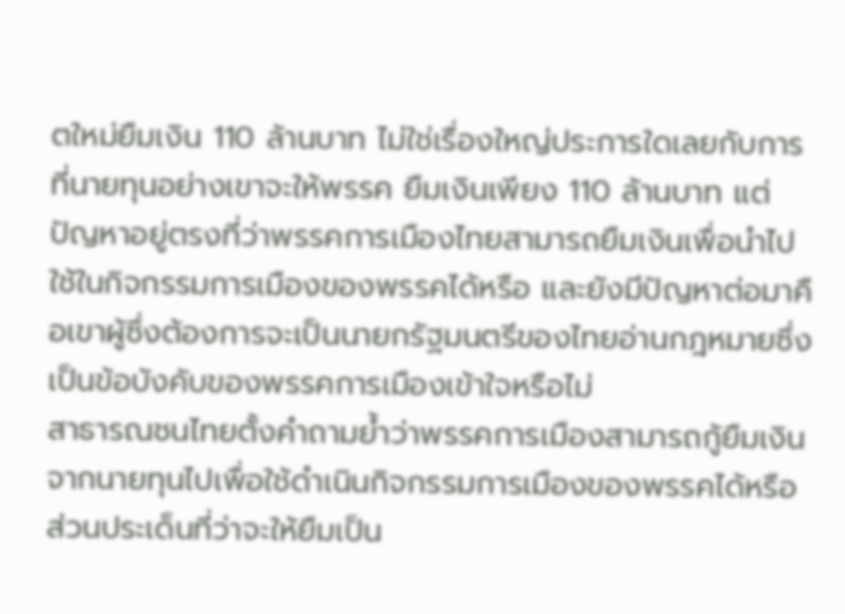ตใหม่ยืมเงิน 110 ล้านบาท ไม่ใช่เรื่องใหญ่ประการใดเลยกับการที่นายทุนอย่างเขาจะให้พรรค ยืมเงินเพียง 110 ล้านบาท แต่ปัญหาอยู่ตรงที่ว่าพรรคการเมืองไทยสามารถยืมเงินเพื่อนำไปใช้ในกิจกรรมการเมืองของพรรคได้หรือ และยังมีปัญหาต่อมาคือเขาผู้ซึ่งต้องการจะเป็นนายกรัฐมนตรีของไทยอ่านกฎหมายซึ่งเป็นข้อบังคับของพรรคการเมืองเข้าใจหรือไม่
สาธารณชนไทยตั้งคำถามย้ำว่าพรรคการเมืองสามารถกู้ยืมเงินจากนายทุนไปเพื่อใช้ดำเนินกิจกรรมการเมืองของพรรคได้หรือ ส่วนประเด็นที่ว่าจะให้ยืมเป็น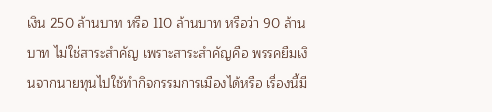เงิน 250 ล้านบาท หรือ 110 ล้านบาท หรือว่า 90 ล้านบาท ไม่ใช่สาระสำคัญ เพราะสาระสำคัญคือ พรรคยืมเงินจากนายทุนไปใช้ทำกิจกรรมการเมืองได้หรือ เรื่องนี้มี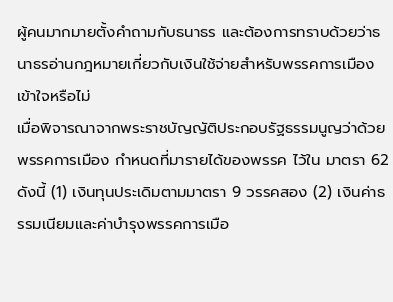ผู้คนมากมายตั้งคำถามกับธนาธร และต้องการทราบด้วยว่าธนาธรอ่านกฎหมายเกี่ยวกับเงินใช้จ่ายสำหรับพรรคการเมืองเข้าใจหรือไม่
เมื่อพิจารณาจากพระราชบัญญัติประกอบรัฐธรรมนูญว่าด้วยพรรคการเมือง กำหนดที่มารายได้ของพรรค ไว้ใน มาตรา 62 ดังนี้ (1) เงินทุนประเดิมตามมาตรา 9 วรรคสอง (2) เงินค่าธรรมเนียมและค่าบํารุงพรรคการเมือ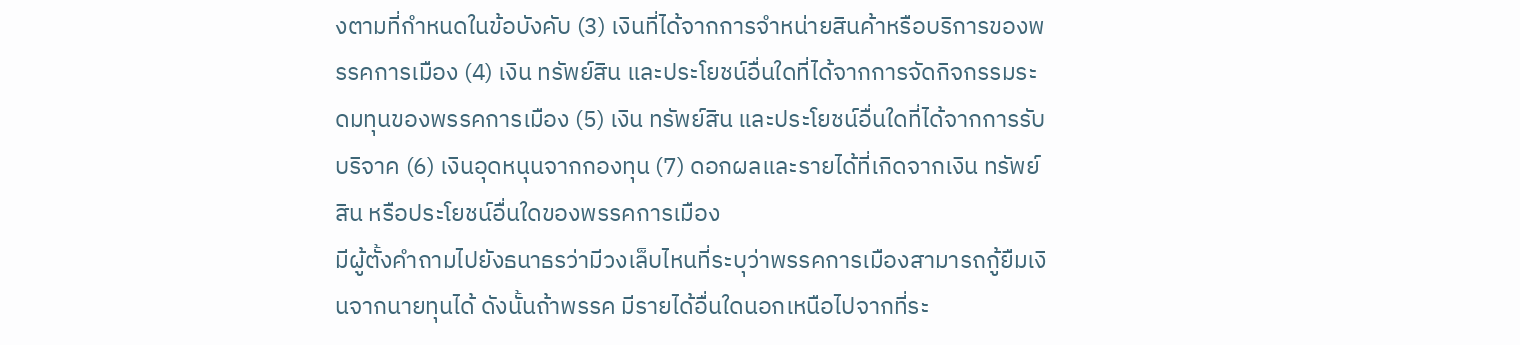งตามที่กําหนดในข้อบังคับ (3) เงินที่ได้จากการจําหน่ายสินค้าหรือบริการของพรรคการเมือง (4) เงิน ทรัพย์สิน และประโยชน์อื่นใดที่ได้จากการจัดกิจกรรมระดมทุนของพรรคการเมือง (5) เงิน ทรัพย์สิน และประโยชน์อื่นใดที่ได้จากการรับบริจาค (6) เงินอุดหนุนจากกองทุน (7) ดอกผลและรายได้ที่เกิดจากเงิน ทรัพย์สิน หรือประโยชน์อื่นใดของพรรคการเมือง
มีผู้ตั้งคำถามไปยังธนาธรว่ามีวงเล็บไหนที่ระบุว่าพรรคการเมืองสามารถกู้ยืมเงินจากนายทุนได้ ดังนั้นถ้าพรรค มีรายได้อื่นใดนอกเหนือไปจากที่ระ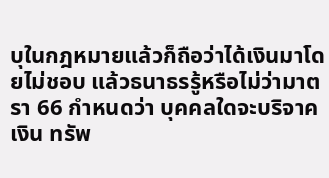บุในกฎหมายแล้วก็ถือว่าได้เงินมาโดยไม่ชอบ แล้วธนาธรรู้หรือไม่ว่ามาตรา 66 กำหนดว่า บุคคลใดจะบริจาคเงิน ทรัพ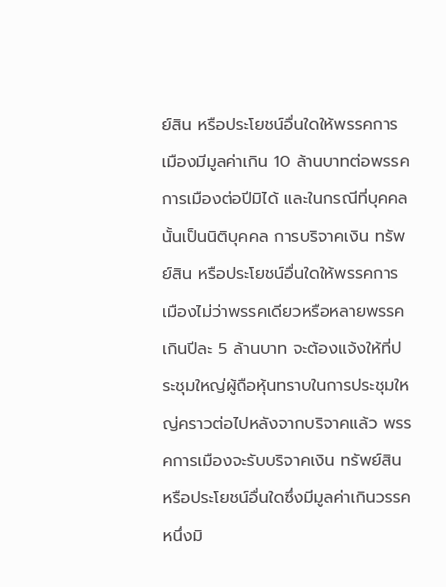ย์สิน หรือประโยชน์อื่นใดให้พรรคการเมืองมีมูลค่าเกิน 10 ล้านบาทต่อพรรคการเมืองต่อปีมิได้ และในกรณีที่บุคคลนั้นเป็นนิติบุคคล การบริจาคเงิน ทรัพย์สิน หรือประโยชน์อื่นใดให้พรรคการเมืองไม่ว่าพรรคเดียวหรือหลายพรรคเกินปีละ 5 ล้านบาท จะต้องแจ้งให้ที่ประชุมใหญ่ผู้ถือหุ้นทราบในการประชุมใหญ่คราวต่อไปหลังจากบริจาคแล้ว พรรคการเมืองจะรับบริจาคเงิน ทรัพย์สิน หรือประโยชน์อื่นใดซึ่งมีมูลค่าเกินวรรคหนึ่งมิ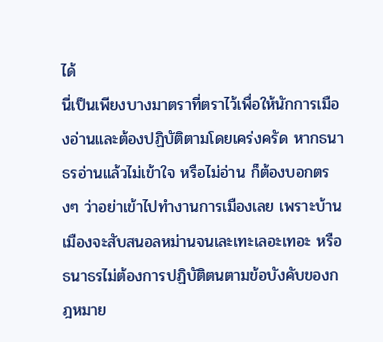ได้
นี่เป็นเพียงบางมาตราที่ตราไว้เพื่อให้นักการเมืองอ่านและต้องปฏิบัติตามโดยเคร่งครัด หากธนาธรอ่านแล้วไม่เข้าใจ หรือไม่อ่าน ก็ต้องบอกตรงๆ ว่าอย่าเข้าไปทำงานการเมืองเลย เพราะบ้านเมืองจะสับสนอลหม่านจนเละเทะเลอะเทอะ หรือธนาธรไม่ต้องการปฏิบัติตนตามข้อบังคับของกฎหมาย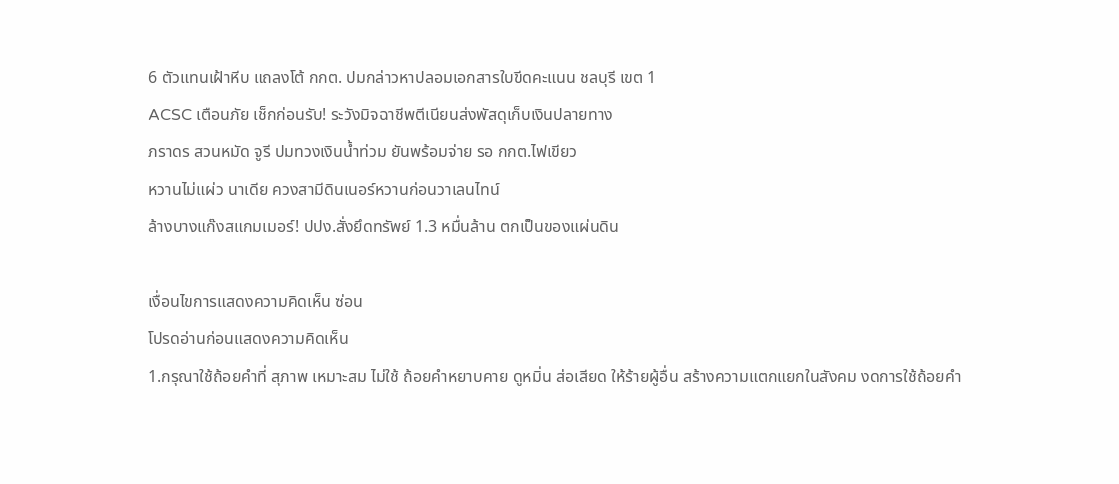6 ตัวแทนเฝ้าหีบ แถลงโต้ กกต. ปมกล่าวหาปลอมเอกสารใบขีดคะแนน ชลบุรี เขต 1
ACSC เตือนภัย เช็กก่อนรับ! ระวังมิจฉาชีพตีเนียนส่งพัสดุเก็บเงินปลายทาง
ภราดร สวนหมัด จูรี ปมทวงเงินน้ำท่วม ยันพร้อมจ่าย รอ กกต.ไฟเขียว
หวานไม่แผ่ว นาเดีย ควงสามีดินเนอร์หวานก่อนวาเลนไทน์
ล้างบางแก๊งสแกมเมอร์! ปปง.สั่งยึดทรัพย์ 1.3 หมื่นล้าน ตกเป็นของแผ่นดิน

เงื่อนไขการแสดงความคิดเห็น ซ่อน
โปรดอ่านก่อนแสดงความคิดเห็น
1.กรุณาใช้ถ้อยคำที่ สุภาพ เหมาะสม ไม่ใช้ ถ้อยคำหยาบคาย ดูหมิ่น ส่อเสียด ให้ร้ายผู้อื่น สร้างความแตกแยกในสังคม งดการใช้ถ้อยคำ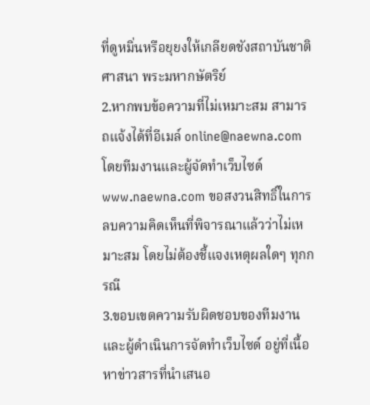ที่ดูหมิ่นหรือยุยงให้เกลียดชังสถาบันชาติ ศาสนา พระมหากษัตริย์
2.หากพบข้อความที่ไม่เหมาะสม สามารถแจ้งได้ที่อีเมล์ online@naewna.com โดยทีมงานและผู้จัดทำเว็บไซด์ www.naewna.com ขอสงวนสิทธิ์ในการลบความคิดเห็นที่พิจารณาแล้วว่าไม่เหมาะสม โดยไม่ต้องชี้แจงเหตุผลใดๆ ทุกกรณี
3.ขอบเขตความรับผิดชอบของทีมงานและผู้ดำเนินการจัดทำเว็บไซด์ อยู่ที่เนื้อหาข่าวสารที่นำเสนอ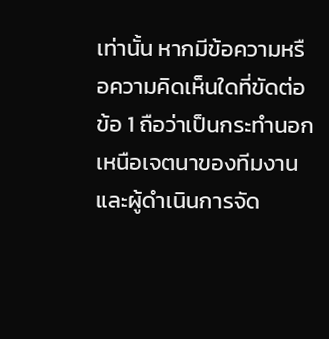เท่านั้น หากมีข้อความหรือความคิดเห็นใดที่ขัดต่อข้อ 1 ถือว่าเป็นกระทำนอกเหนือเจตนาของทีมงานและผู้ดำเนินการจัด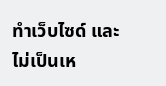ทำเว็บไซด์ และไม่เป็นเห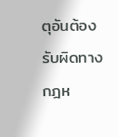ตุอันต้องรับผิดทางกฎห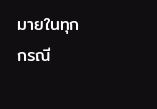มายในทุกกรณี